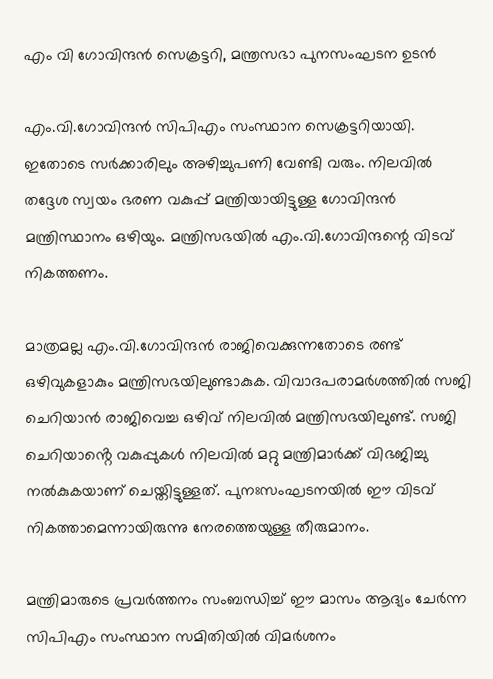എം വി ഗോവിന്ദൻ സെക്രട്ടറി, മന്ത്രസഭാ പുനസംഘടന ഉടൻ

എം.വി.ഗോവിന്ദന്‍ സിപിഎം സംസ്ഥാന സെക്രട്ടറിയായി. ഇതോടെ സര്‍ക്കാരിലും അഴിച്ചുപണി വേണ്ടി വരും. നിലവില്‍ തദ്ദേശ സ്വയം ഭരണ വകുപ്പ് മന്ത്രിയായിട്ടുള്ള ഗോവിന്ദന്‍ മന്ത്രിസ്ഥാനം ഒഴിയും. മന്ത്രിസഭയില്‍ എം.വി.ഗോവിന്ദന്റെ വിടവ് നികത്തണം.

മാത്രമല്ല എം.വി.ഗോവിന്ദന്‍ രാജിവെക്കുന്നതോടെ രണ്ട് ഒഴിവുകളാകും മന്ത്രിസഭയിലുണ്ടാകുക. വിവാദപരാമര്‍ശത്തില്‍ സജി ചെറിയാന്‍ രാജിവെച്ച ഒഴിവ് നിലവില്‍ മന്ത്രിസഭയിലുണ്ട്. സജി ചെറിയാൻ്റെ വകുപ്പുകള്‍ നിലവില്‍ മറ്റു മന്ത്രിമാര്‍ക്ക് വിഭജിച്ചു നല്‍കുകയാണ് ചെയ്തിട്ടുള്ളത്. പുനഃസംഘടനയില്‍ ഈ വിടവ് നികത്താമെന്നായിരുന്നു നേരത്തെയുള്ള തീരുമാനം.

മന്ത്രിമാരുടെ പ്രവര്‍ത്തനം സംബന്ധിച്ച് ഈ മാസം ആദ്യം ചേര്‍ന്ന സിപിഎം സംസ്ഥാന സമിതിയില്‍ വിമര്‍ശനം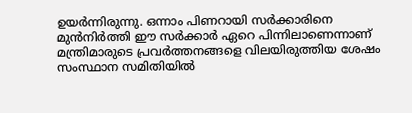ഉയര്‍ന്നിരുന്നു. ഒന്നാം പിണറായി സര്‍ക്കാരിനെ മുന്‍നിര്‍ത്തി ഈ സര്‍ക്കാര്‍ ഏറെ പിന്നിലാണെന്നാണ് മന്ത്രിമാരുടെ പ്രവര്‍ത്തനങ്ങളെ വിലയിരുത്തിയ ശേഷം സംസ്ഥാന സമിതിയില്‍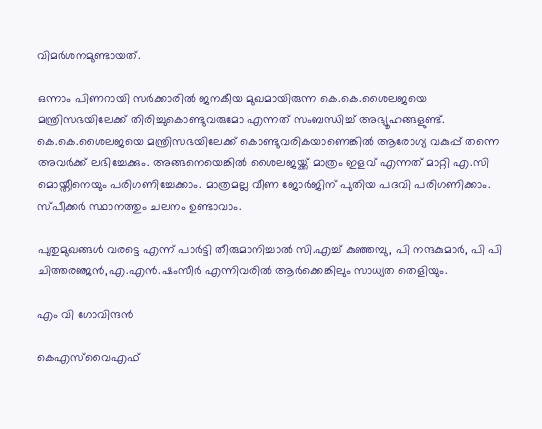വിമര്‍ശനമുണ്ടായത്.

ഒന്നാം പിണറായി സര്‍ക്കാരില്‍ ജനകീയ മുഖമായിരുന്ന കെ.കെ.ശൈലജയെ മന്ത്രിസഭയിലേക്ക് തിരിച്ചുകൊണ്ടുവരുമോ എന്നത് സംബന്ധിച്ച് അഭ്യൂഹങ്ങളുണ്ട്. കെ.കെ.ശൈലജയെ മന്ത്രിസഭയിലേക്ക് കൊണ്ടുവരികയാണെങ്കില്‍ ആരോഗ്യ വകുപ്പ് തന്നെ അവര്‍ക്ക് ലഭിച്ചേക്കും. അങ്ങനെയെങ്കില്‍ ശൈലജയ്ക്ക് മാത്രം ഇളവ് എന്നത് മാറ്റി എ.സി മൊയ്തീനെയും പരിഗണിച്ചേക്കാം. മാത്രമല്ല വീണ ജോർജിന് പുതിയ പദവി പരിഗണിക്കാം. സ്പീക്കർ സ്ഥാനത്തും ചലനം ഉണ്ടാവാം.

പുതുമുഖങ്ങള്‍ വരട്ടെ എന്ന് പാര്‍ട്ടി തീരുമാനിച്ചാല്‍ സി.എച്ച് കുഞ്ഞമ്പു, പി നന്ദകുമാര്‍, പി പി ചിത്തരഞ്ജന്‍,എ.എന്‍.ഷംസീര്‍ എന്നിവരില്‍ ആര്‍ക്കെങ്കിലും സാധ്യത തെളിയും.

എം വി ഗോവിന്ദൻ

കെഎസ്‌വൈഎഫ്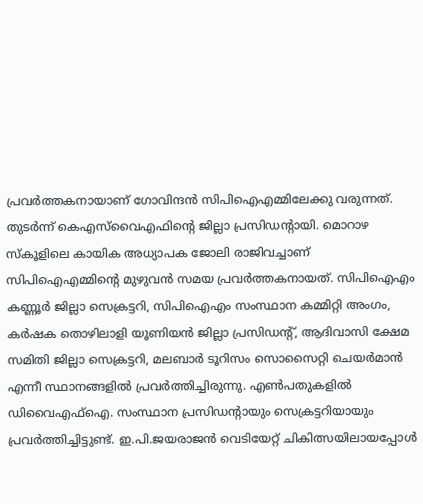പ്രവര്‍ത്തകനായാണ് ഗോവിന്ദന്‍ സിപിഐഎമ്മിലേക്കു വരുന്നത്. തുടര്‍ന്ന് കെഎസ്‌വൈഎഫിന്റെ ജില്ലാ പ്രസിഡന്റായി. മൊറാഴ സ്‌കൂളിലെ കായിക അധ്യാപക ജോലി രാജിവച്ചാണ് സിപിഐഎമ്മിന്റെ മുഴുവന്‍ സമയ പ്രവര്‍ത്തകനായത്. സിപിഐഎം കണ്ണൂര്‍ ജില്ലാ സെക്രട്ടറി, സിപിഐഎം സംസ്ഥാന കമ്മിറ്റി അംഗം, കര്‍ഷക തൊഴിലാളി യൂണിയന്‍ ജില്ലാ പ്രസിഡന്റ്, ആദിവാസി ക്ഷേമ സമിതി ജില്ലാ സെക്രട്ടറി, മലബാര്‍ ടൂറിസം സൊസൈറ്റി ചെയര്‍മാന്‍ എന്നീ സ്ഥാനങ്ങളില്‍ പ്രവര്‍ത്തിച്ചിരുന്നു. എണ്‍പതുകളില്‍ ഡിവൈഎഫ്‌ഐ. സംസ്ഥാന പ്രസിഡന്റായും സെക്രട്ടറിയായും പ്രവര്‍ത്തിച്ചിട്ടുണ്ട്. ഇ.പി.ജയരാജന്‍ വെടിയേറ്റ് ചികിത്സയിലായപ്പോള്‍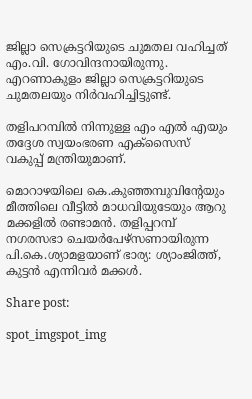ജില്ലാ സെക്രട്ടറിയുടെ ചുമതല വഹിച്ചത് എം.വി. ഗോവിന്ദനായിരുന്നു. എറണാകുളം ജില്ലാ സെക്രട്ടറിയുടെ ചുമതലയും നിര്‍വഹിച്ചിട്ടുണ്ട്.

തളിപറമ്പിൽ നിന്നുള്ള എം എൽ എയും തദ്ദേശ സ്വയംഭരണ എക്സൈസ് വകുപ്പ് മന്ത്രിയുമാണ്.

മൊറാഴയിലെ കെ.കുഞ്ഞമ്പുവിന്റേയും മീത്തിലെ വീട്ടില്‍ മാധവിയുടേയും ആറു മക്കളില്‍ രണ്ടാമന്‍. തളിപ്പറമ്പ് നഗരസഭാ ചെയര്‍പേഴ്സണായിരുന്ന പി.കെ.ശ്യാമളയാണ് ഭാര്യ: ശ്യാംജിത്ത്, കുട്ടന്‍ എന്നിവര്‍ മക്കള്‍.

Share post:

spot_imgspot_img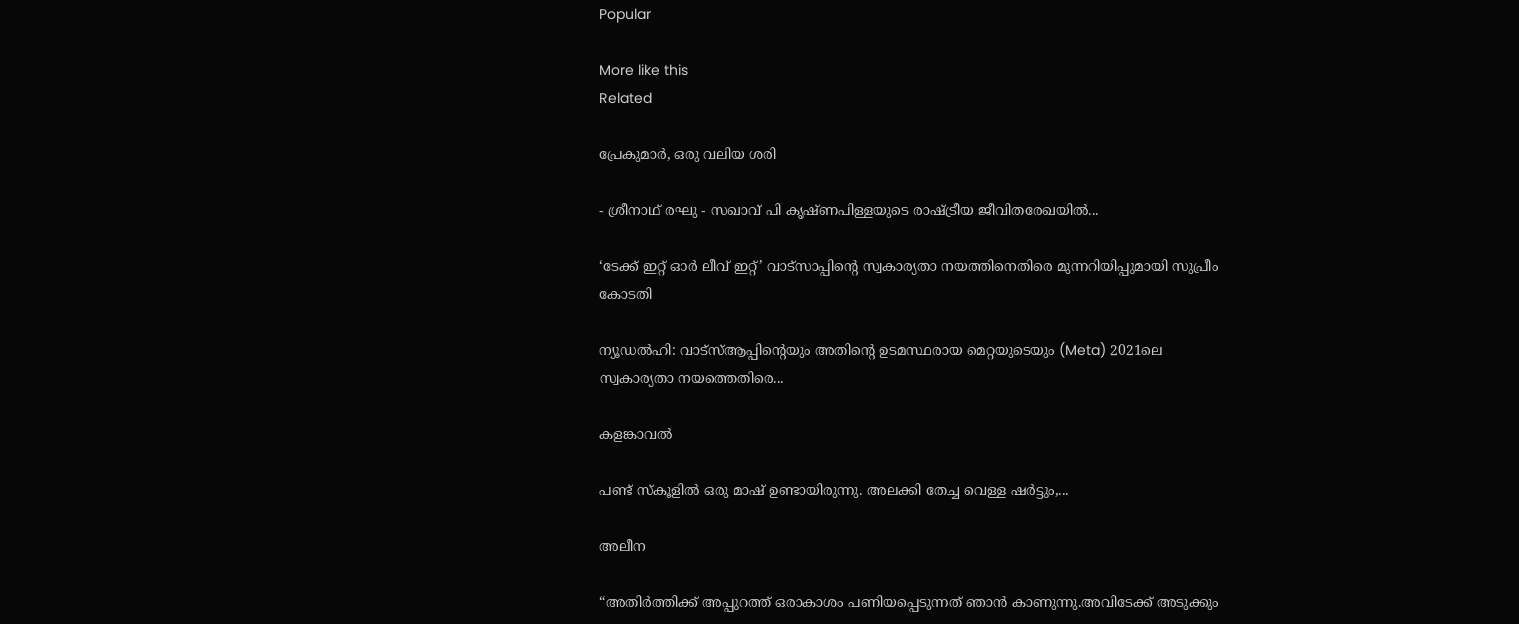Popular

More like this
Related

പ്രേകുമാർ, ഒരു വലിയ ശരി

- ശ്രീനാഥ് രഘു - സഖാവ് പി കൃഷ്ണപിള്ളയുടെ രാഷ്ട്രീയ ജീവിതരേഖയിൽ...

‘ടേക്ക് ഇറ്റ് ഓർ ലീവ് ഇറ്റ്’ വാട്സാപ്പിന്റെ സ്വകാര്യതാ നയത്തിനെതിരെ മുന്നറിയിപ്പുമായി സുപ്രീം കോടതി

ന്യൂഡൽഹി: വാട്‌സ്ആപ്പിന്റെയും അതിന്റെ ഉടമസ്ഥരായ മെറ്റയുടെയും (Meta) 2021ലെ സ്വകാര്യതാ നയത്തെതിരെ...

കളങ്കാവൽ

പണ്ട് സ്കൂളിൽ ഒരു മാഷ് ഉണ്ടായിരുന്നു. അലക്കി തേച്ച വെള്ള ഷർട്ടും,...

അലീന

“അതിര്‍ത്തിക്ക് അപ്പുറത്ത് ഒരാകാശം പണിയപ്പെടുന്നത് ഞാന്‍ കാണുന്നു.അവിടേക്ക് അടുക്കും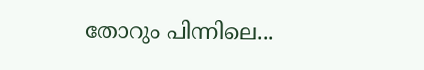തോറും പിന്നിലെ...